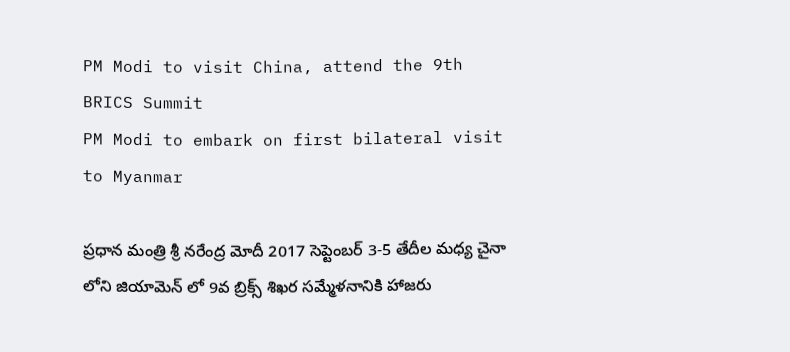PM Modi to visit China, attend the 9th BRICS Summit
PM Modi to embark on first bilateral visit to Myanmar

ప్రధాన మంత్రి శ్రీ నరేంద్ర మోదీ 2017 సెప్టెంబర్ 3-5 తేదీల మధ్య చైనా లోని జియామెన్ లో 9వ బ్రిక్స్ శిఖర సమ్మేళనానికి హాజరు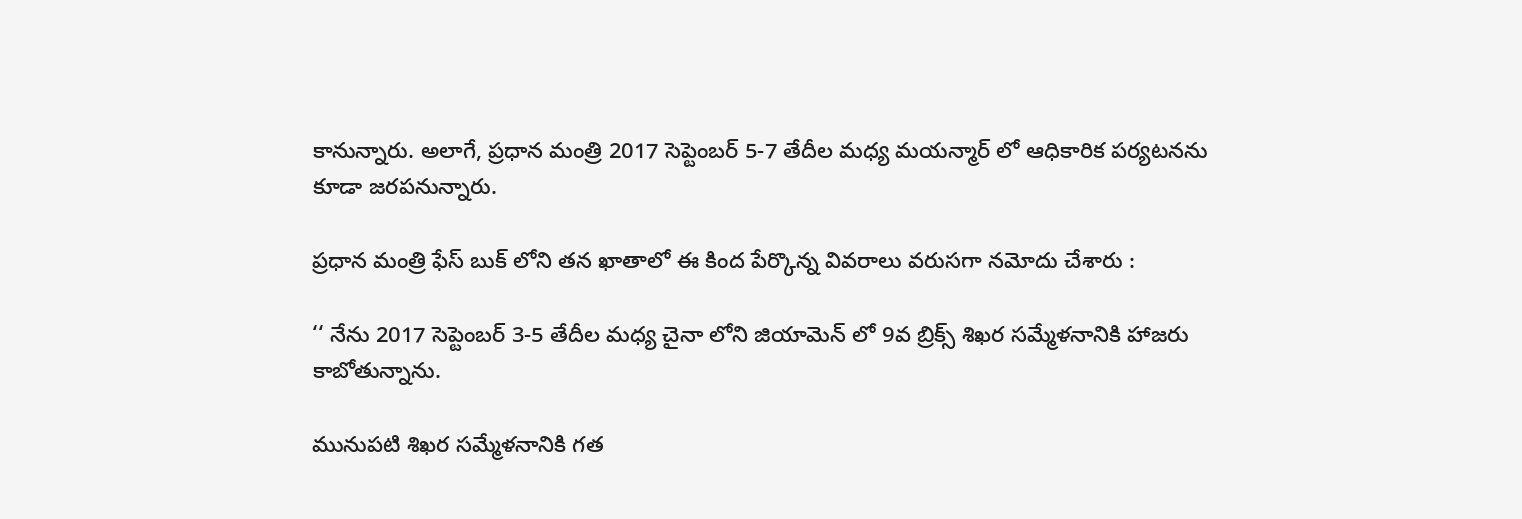కానున్నారు. అలాగే, ప్రధాన మంత్రి 2017 సెప్టెంబర్ 5-7 తేదీల మధ్య మయన్మార్ లో ఆధికారిక పర్యటనను కూడా జరపనున్నారు.

ప్రధాన మంత్రి ఫేస్ బుక్ లోని తన ఖాతాలో ఈ కింద పేర్కొన్న వివరాలు వరుసగా నమోదు చేశారు :

‘‘ నేను 2017 సెప్టెంబర్ 3-5 తేదీల మధ్య చైనా లోని జియామెన్ లో 9వ బ్రిక్స్ శిఖర సమ్మేళనానికి హాజరు కాబోతున్నాను.

మునుపటి శిఖర సమ్మేళనానికి గత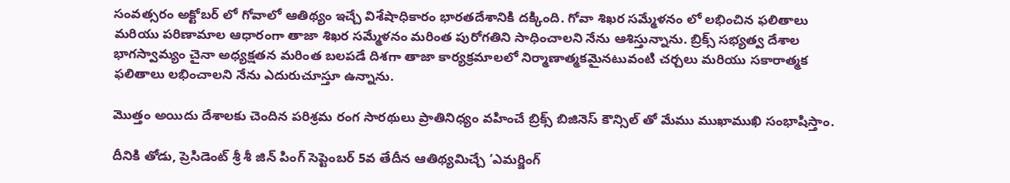సంవత్సరం అక్టోబర్ లో గోవాలో ఆతిథ్యం ఇచ్చే విశేషాధికారం భారతదేశానికి దక్కింది. గోవా శిఖర సమ్మేళనం లో లభించిన ఫలితాలు మరియు పరిణామాల ఆధారంగా తాజా శిఖర సమ్మేళనం మరింత పురోగతిని సాధించాలని నేను ఆశిస్తున్నాను. బ్రిక్స్ సభ్యత్వ దేశాల భాగస్వామ్యం చైనా అధ్యక్షతన మరింత బలపడే దిశగా తాజా కార్యక్రమాలలో నిర్మాణాత్మకమైనటువంటి చర్చలు మరియు సకారాత్మక ఫలితాలు లభించాలని నేను ఎదురుచూస్తూ ఉన్నాను.

మొత్తం అయిదు దేశాలకు చెందిన పరిశ్రమ రంగ సారథులు ప్రాతినిధ్యం వహించే బ్రిక్స్ బిజినెస్ కౌన్సిల్ తో మేము ముఖాముఖి సంభాషిస్తాం.

దీనికి తోడు, ప్రెసిడెంట్ శ్రీ శీ జిన్ పింగ్ సెప్టెంబర్ 5వ తేదీన ఆతిథ్యమిచ్చే ‘ఎమర్జింగ్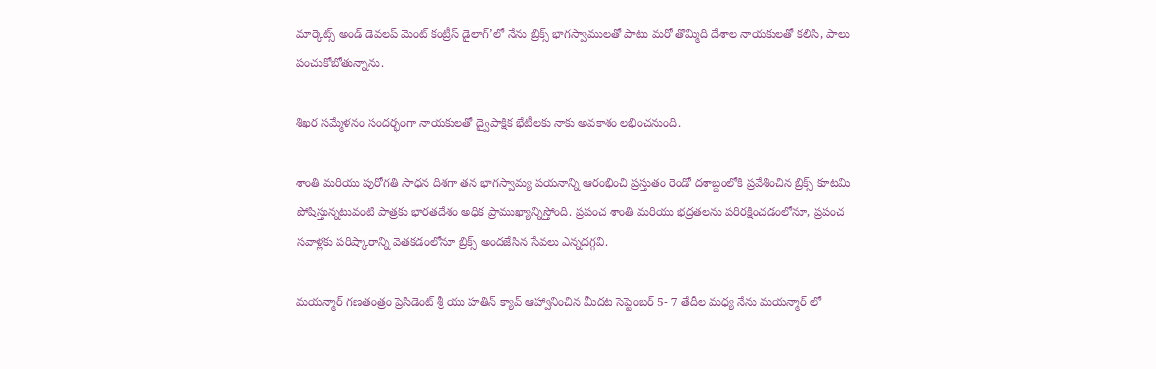మార్కెట్స్ అండ్ డెవలప్ మెంట్ కంట్రీస్ డైలాగ్’లో నేను బ్రిక్స్ భాగస్వాములతో పాటు మరో తొమ్మిది దేశాల నాయకులతో కలిసి, పాలు పంచుకోబోతున్నాను.

శిఖర సమ్మేళనం సందర్భంగా నాయకులతో ద్వైపాక్షిక భేటీలకు నాకు అవకాశం లభించనుంది.

శాంతి మరియు పురోగతి సాధన దిశగా తన భాగస్వామ్య పయనాన్ని ఆరంభించి ప్రస్తుతం రెండో దశాబ్దంలోకి ప్రవేశించిన బ్రిక్స్ కూటమి పోషిస్తున్నటువంటి పాత్రకు భారతదేశం అధిక ప్రాముఖ్యాన్నిస్తోంది. ప్రపంచ శాంతి మరియు భద్రతలను పరిరక్షించడంలోనూ, ప్రపంచ సవాళ్లకు పరిష్కారాన్ని వెతకడంలోనూ బ్రిక్స్ అందజేసిన సేవలు ఎన్నదగ్గవి.

మయన్మార్ గణతంత్రం ప్రెసిడెంట్ శ్రీ యు హతిన్ క్యావ్ ఆహ్వానించిన మీదట సెప్టెంబర్ 5- 7 తేదీల మధ్య నేను మయన్మార్ లో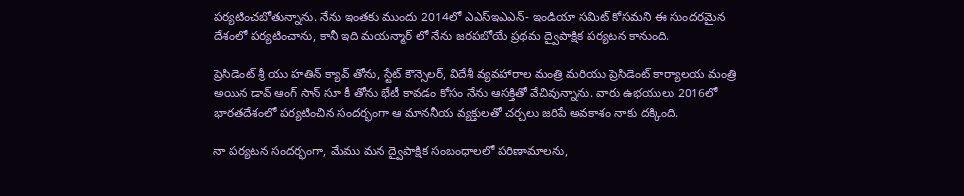పర్యటించబోతున్నాను. నేను ఇంతకు ముందు 2014లో ఎఎస్ఇఎఎన్- ఇండియా సమిట్ కోసమని ఈ సుందరమైన దేశంలో పర్యటించాను, కానీ ఇది మయన్మార్ లో నేను జరపబోయే ప్రథమ ద్వైపాక్షిక పర్యటన కానుంది.

ప్రెసిడెంట్ శ్రీ యు హతిన్ క్యావ్ తోను, స్టేట్ కౌన్సెలర్, విదేశీ వ్యవహారాల మంత్రి మరియు ప్రెసిడెంట్ కార్యాలయ మంత్రి అయిన డావ్ ఆంగ్ సాన్ సూ కీ తోను భేటీ కావడం కోసం నేను ఆసక్తితో వేచివున్నాను. వారు ఉభయులు 2016లో భారతదేశంలో పర్యటించిన సందర్భంగా ఆ మాననీయ వ్యక్తులతో చర్చలు జరిపే అవకాశం నాకు దక్కింది.

నా పర్యటన సందర్భంగా, మేము మన ద్వైపాక్షిక సంబంధాలలో పరిణామాలను,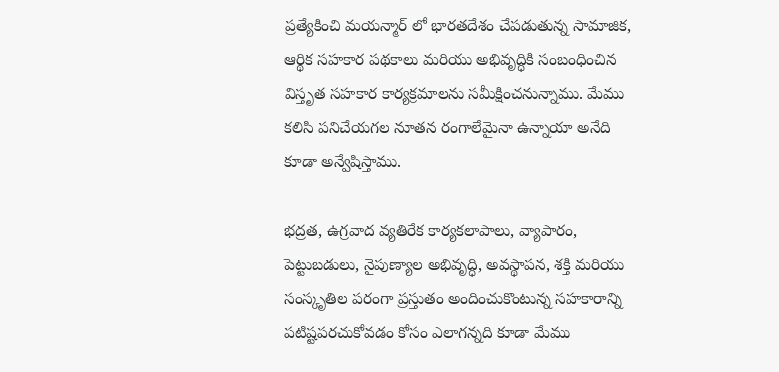ప్రత్యేకించి మయన్మార్ లో భారతదేశం చేపడుతున్న సామాజిక, ఆర్థిక సహకార పథకాలు మరియు అభివృద్ధికి సంబంధించిన విస్తృత సహకార కార్యక్రమాలను సమీక్షించనున్నాము. మేము కలిసి పనిచేయగల నూతన రంగాలేమైనా ఉన్నాయా అనేది కూడా అన్వేషిస్తాము.

భద్రత, ఉగ్రవాద వ్యతిరేక కార్యకలాపాలు, వ్యాపారం, పెట్టుబడులు, నైపుణ్యాల అభివృద్ధి, అవస్థాపన, శక్తి మరియు సంస్కృతిల పరంగా ప్రస్తుతం అందించుకొంటున్న సహకారాన్ని పటిష్టపరచుకోవడం కోసం ఎలాగన్నది కూడా మేము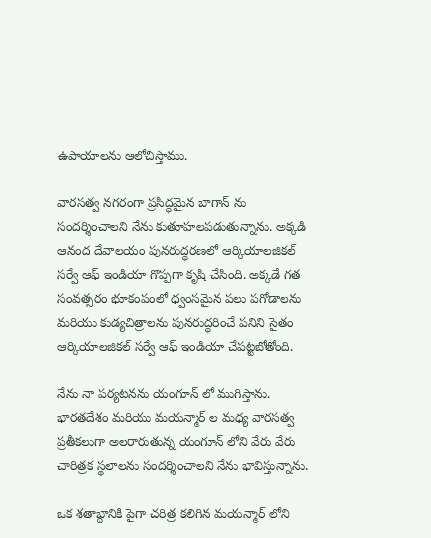ఉపాయాలను ఆలోచిస్తాము.

వారసత్వ నగరంగా ప్రసిద్ధమైన బాగాన్ ను సందర్శించాలని నేను కుతూహలపడుతున్నాను. అక్కడి ఆనంద దేవాలయం పునరుద్ధరణలో ఆర్కియాలజికల్ సర్వే ఆఫ్ ఇండియా గొప్పగా కృషి చేసింది. అక్కడే గత సంవత్సరం భూకంపంలో ధ్వంసమైన పలు పగోడాలను మరియు కుడ్యచిత్రాలను పునరుద్ధరించే పనిని సైతం ఆర్కియాలజికల్ సర్వే ఆఫ్ ఇండియా చేపట్టబోతోంది.

నేను నా పర్యటనను యంగూన్ లో ముగిస్తాను. భారతదేశం మరియు మయన్మార్ ల మధ్య వారసత్వ ప్రతీకలుగా అలరారుతున్న యంగూన్ లోని వేరు వేరు చారిత్రక స్థలాలను సందర్శించాలని నేను భావిస్తున్నాను.

ఒక శతాబ్దానికి పైగా చరిత్ర కలిగిన మయన్మార్ లోని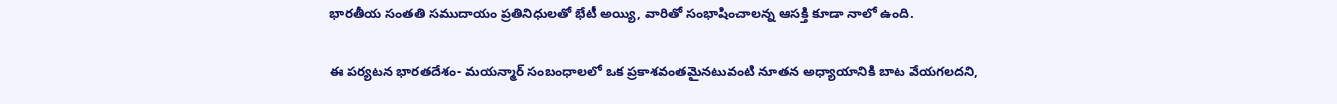భారతీయ సంతతి సముదాయం ప్రతినిధులతో భేటీ అయ్యి, వారితో సంభాషించాలన్న ఆసక్తి కూడా నాలో ఉంది.

ఈ పర్యటన భారతదేశం- మయన్మార్ సంబంధాలలో ఒక ప్రకాశవంతమైనటువంటి నూతన అధ్యాయానికి బాట వేయగలదని,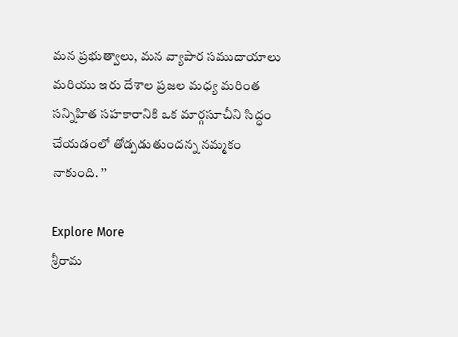మన ప్రభుత్వాలు, మన వ్యాపార సముదాయాలు మరియు ఇరు దేశాల ప్రజల మధ్య మరింత సన్నిహిత సహకారానికి ఒక మార్గసూచీని సిద్ధం చేయడంలో తోడ్పడుతుందన్న నమ్మకం నాకుంది. ’’

Explore More
శ్రీరామ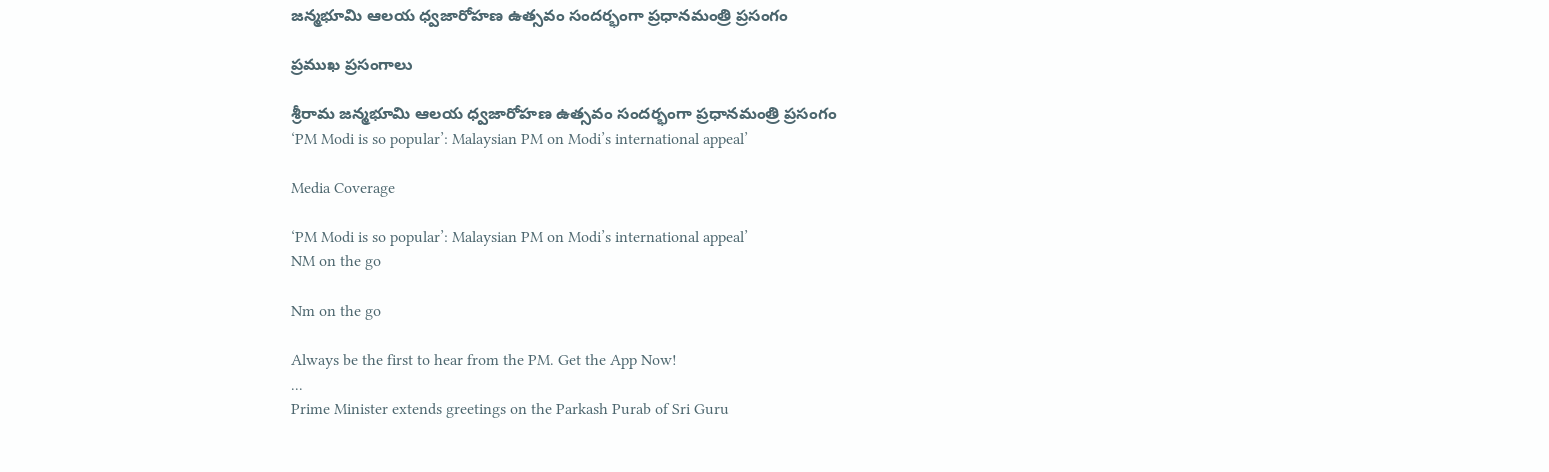జన్మభూమి ఆలయ ధ్వజారోహణ ఉత్సవం సందర్భంగా ప్రధానమంత్రి ప్రసంగం

ప్రముఖ ప్రసంగాలు

శ్రీరామ జన్మభూమి ఆలయ ధ్వజారోహణ ఉత్సవం సందర్భంగా ప్రధానమంత్రి ప్రసంగం
‘PM Modi is so popular’: Malaysian PM on Modi’s international appeal’

Media Coverage

‘PM Modi is so popular’: Malaysian PM on Modi’s international appeal’
NM on the go

Nm on the go

Always be the first to hear from the PM. Get the App Now!
...
Prime Minister extends greetings on the Parkash Purab of Sri Guru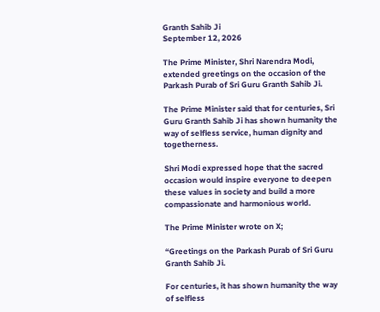Granth Sahib Ji
September 12, 2026

The Prime Minister, Shri Narendra Modi, extended greetings on the occasion of the Parkash Purab of Sri Guru Granth Sahib Ji.

The Prime Minister said that for centuries, Sri Guru Granth Sahib Ji has shown humanity the way of selfless service, human dignity and togetherness.

Shri Modi expressed hope that the sacred occasion would inspire everyone to deepen these values in society and build a more compassionate and harmonious world.

The Prime Minister wrote on X;

“Greetings on the Parkash Purab of Sri Guru Granth Sahib Ji.

For centuries, it has shown humanity the way of selfless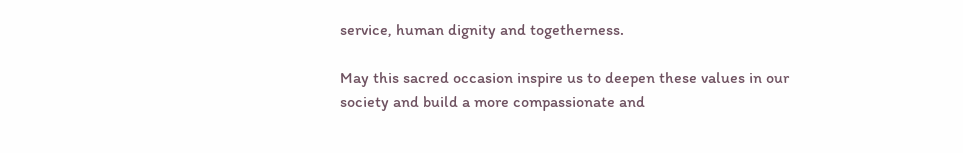service, human dignity and togetherness.

May this sacred occasion inspire us to deepen these values in our society and build a more compassionate and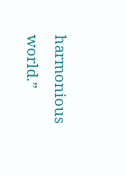harmonious world.”